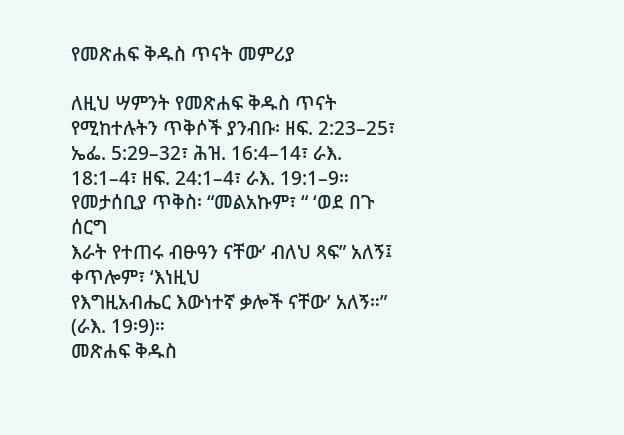የመጽሐፍ ቅዱስ ጥናት መምሪያ

ለዚህ ሣምንት የመጽሐፍ ቅዱስ ጥናት የሚከተሉትን ጥቅሶች ያንብቡ፡ ዘፍ. 2:23–25፣ ኤፌ. 5:29–32፣ ሕዝ. 16:4–14፣ ራእ. 18:1–4፣ ዘፍ. 24:1–4፣ ራእ. 19:1–9።
የመታሰቢያ ጥቅስ፡ “መልአኩም፣ “ ‘ወደ በጉ ሰርግ
እራት የተጠሩ ብፁዓን ናቸው’ ብለህ ጻፍ” አለኝ፤ ቀጥሎም፣ ‘እነዚህ
የእግዚአብሔር እውነተኛ ቃሎች ናቸው’ አለኝ።” (ራእ. 19፡9)።
መጽሐፍ ቅዱስ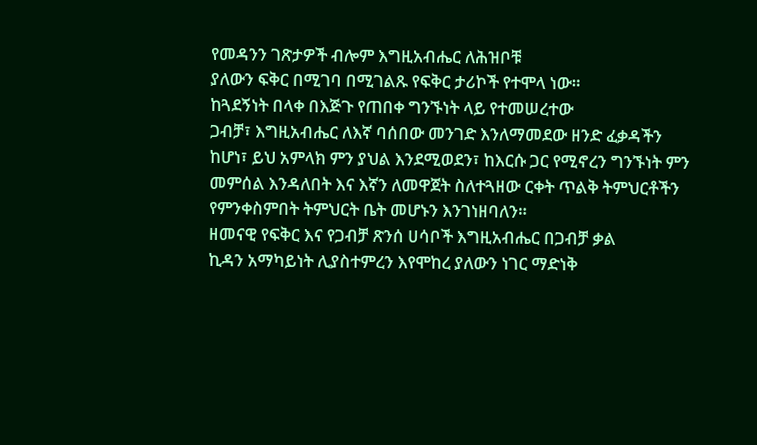የመዳንን ገጽታዎች ብሎም እግዚአብሔር ለሕዝቦቹ
ያለውን ፍቅር በሚገባ በሚገልጹ የፍቅር ታሪኮች የተሞላ ነው።
ከጓደኝነት በላቀ በእጅጉ የጠበቀ ግንኙነት ላይ የተመሠረተው
ጋብቻ፣ እግዚአብሔር ለእኛ ባሰበው መንገድ እንለማመደው ዘንድ ፈቃዳችን
ከሆነ፣ ይህ አምላክ ምን ያህል እንደሚወደን፣ ከእርሱ ጋር የሚኖረን ግንኙነት ምን
መምሰል እንዳለበት እና እኛን ለመዋጀት ስለተጓዘው ርቀት ጥልቅ ትምህርቶችን
የምንቀስምበት ትምህርት ቤት መሆኑን እንገነዘባለን።
ዘመናዊ የፍቅር እና የጋብቻ ጽንሰ ሀሳቦች እግዚአብሔር በጋብቻ ቃል
ኪዳን አማካይነት ሊያስተምረን እየሞከረ ያለውን ነገር ማድነቅ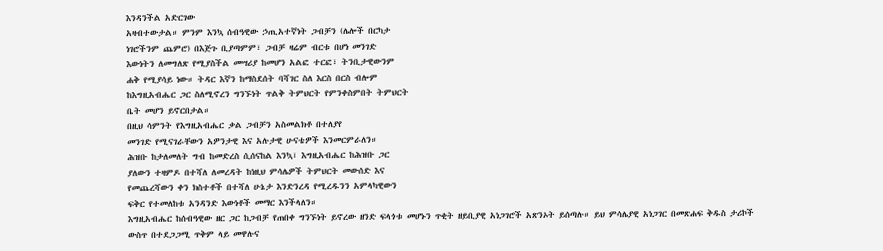እንዳንችል አድርገው
አዛብተውታል። ምንም እንኳ ሰብዓዊው ኃጢአተኛነት ጋብቻን (ሌሎች በርካታ
ነገሮችንም ጨምሮ) በእጅጉ ቢያጣምም፣ ጋብቻ ዛሬም ብርቱ በሆነ መንገድ
እውነትን ለመግለጽ የሚያስችል መሣሪያ ከመሆን አልፎ ተርፎ፣ ትንቢታዊውንም
ሐቅ የሚያሳይ ነው። ትዳር እኛን ከማስደሰት ባሻገር ስለ እርስ በርስ ብሎም
ከእግዚአብሔር ጋር ስለሚኖረን ግንኙነት ጥልቅ ትምህርት የምንቀስምበት ትምህርት
ቤት መሆን ይኖርበታል።
በዚህ ሳምንት የእግዚአብሔር ቃል ጋብቻን አስመልክቶ በተለያየ
መንገድ የሚናገራቸውን አዎንታዊ እና አሉታዊ ሁናቴዎች እንመርምራለን።
ሕዝቡ ከታለመለት ግብ ከመድረስ ሲሰናከል እንኳ፣ እግዚአብሔር ከሕዝቡ ጋር
ያለውን ተዛምዶ በተሻለ ለመረዳት ከነዚህ ምሳሌዎች ትምህርት መውሰድ እና
የመጨረሻውን ቀን ክስተቶች በተሻለ ሁኔታ እንድንረዳ የሚረዱንን አምላካዊውን
ፍቅር የተመለከቱ አንዳንድ እውነቶች መማር እንችላለን።
እግዚአብሔር ከሰብዓዊው ዘር ጋር ከጋብቻ የጠበቀ ግንኙነት ይኖረው ዘንድ ፍላጎቱ መሆኑን ጥቂት ዘይቢያዊ አነጋገሮች አጽንኦት ይሰጣሉ። ይህ ምሳሌያዊ አነጋገር በመጽሐፍ ቅዱስ ታሪኮች ውስጥ በተደጋጋሚ ጥቅም ላይ መዋሉና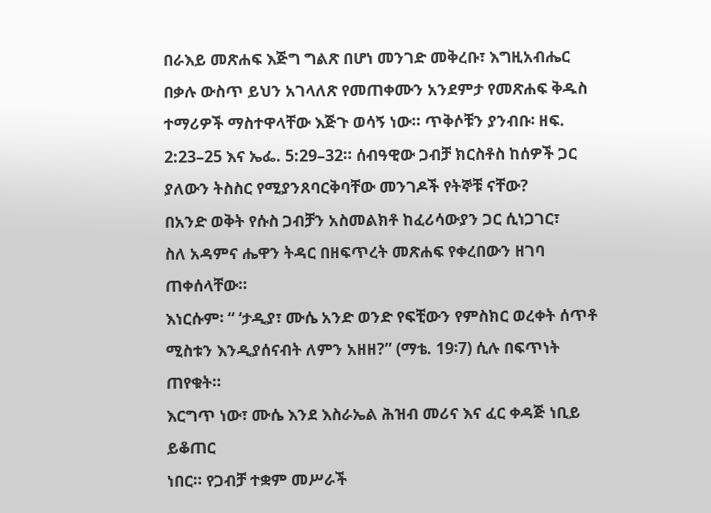በራእይ መጽሐፍ እጅግ ግልጽ በሆነ መንገድ መቅረቡ፣ እግዚአብሔር በቃሉ ውስጥ ይህን አገላለጽ የመጠቀሙን አንደምታ የመጽሐፍ ቅዱስ ተማሪዎች ማስተዋላቸው እጅጉ ወሳኝ ነው። ጥቅሶቹን ያንብቡ፡ ዘፍ. 2:23–25 እና ኤፌ. 5:29–32። ሰብዓዊው ጋብቻ ክርስቶስ ከሰዎች ጋር ያለውን ትስስር የሚያንጸባርቅባቸው መንገዶች የትኞቹ ናቸው?
በአንድ ወቅት የሱስ ጋብቻን አስመልክቶ ከፈሪሳውያን ጋር ሲነጋገር፣
ስለ አዳምና ሔዋን ትዳር በዘፍጥረት መጽሐፍ የቀረበውን ዘገባ ጠቀሰላቸው።
እነርሱም፡ “ ‘ታዲያ፣ ሙሴ አንድ ወንድ የፍቺውን የምስክር ወረቀት ሰጥቶ
ሚስቱን እንዲያሰናብት ለምን አዘዘ?” (ማቴ. 19፡7) ሲሉ በፍጥነት ጠየቁት።
እርግጥ ነው፣ ሙሴ እንደ እስራኤል ሕዝብ መሪና እና ፈር ቀዳጅ ነቢይ ይቆጠር
ነበር። የጋብቻ ተቋም መሥራች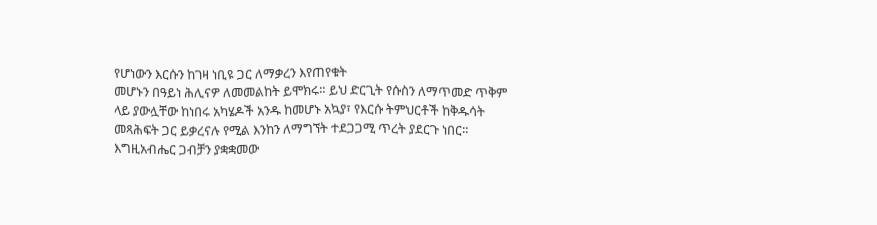የሆነውን እርሱን ከገዛ ነቢዩ ጋር ለማቃረን እየጠየቁት
መሆኑን በዓይነ ሕሊናዎ ለመመልከት ይሞክሩ። ይህ ድርጊት የሱስን ለማጥመድ ጥቅም
ላይ ያውሏቸው ከነበሩ አካሄዶች አንዱ ከመሆኑ አኳያ፣ የእርሱ ትምህርቶች ከቅዱሳት
መጻሕፍት ጋር ይቃረናሉ የሚል እንከን ለማግኘት ተደጋጋሚ ጥረት ያደርጉ ነበር።
እግዚአብሔር ጋብቻን ያቋቋመው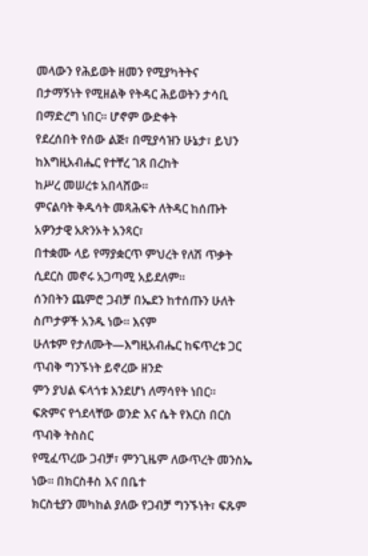መላውን የሕይወት ዘመን የሚያካትትና
በታማኝነት የሚዘልቅ የትዳር ሕይወትን ታሳቢ በማድረግ ነበር። ሆኖም ውድቀት
የደረሰበት የሰው ልጅ፣ በሚያሳዝን ሁኔታ፣ ይህን ከእግዚአብሔር የተቸረ ገጸ በረከት
ከሥረ መሠረቱ አበላሸው።
ምናልባት ቅዱሳት መጻሕፍት ለትዳር ከሰጡት አዎንታዊ አጽንኦት አንጻር፣
በተቋሙ ላይ የማያቋርጥ ምህረት የለሽ ጥቃት ሲደርስ መኖሩ አጋጣሚ አይደለም።
ሰንበትን ጨምሮ ጋብቻ በኤደን ከተሰጡን ሁለት ስጦታዎች አንዱ ነው። እናም
ሁለቱም የታለሙት—እግዚአብሔር ከፍጥረቱ ጋር ጥብቅ ግንኙነት ይኖረው ዘንድ
ምን ያህል ፍላጎቱ እንደሆነ ለማሳየት ነበር።
ፍጽምና የጎደላቸው ወንድ እና ሴት የእርስ በርስ ጥብቅ ትስስር
የሚፈጥረው ጋብቻ፣ ምንጊዜም ለውጥረት መንስኤ ነው። በክርስቶስ እና በቤተ
ክርስቲያን መካከል ያለው የጋብቻ ግንኙነት፣ ፍጹም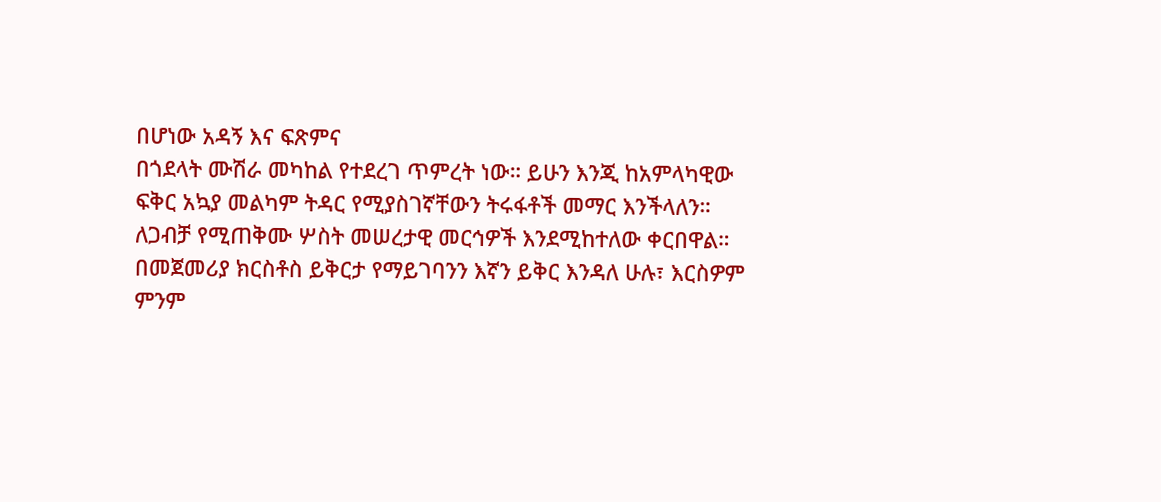በሆነው አዳኝ እና ፍጽምና
በጎደላት ሙሽራ መካከል የተደረገ ጥምረት ነው። ይሁን እንጂ ከአምላካዊው
ፍቅር አኳያ መልካም ትዳር የሚያስገኛቸውን ትሩፋቶች መማር እንችላለን።
ለጋብቻ የሚጠቅሙ ሦስት መሠረታዊ መርኅዎች እንደሚከተለው ቀርበዋል።
በመጀመሪያ ክርስቶስ ይቅርታ የማይገባንን እኛን ይቅር እንዳለ ሁሉ፣ እርስዎም
ምንም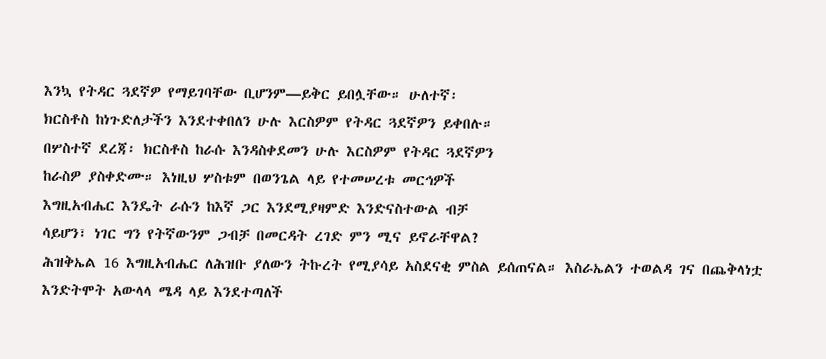እንኳ የትዳር ጓደኛዎ የማይገባቸው ቢሆንም—ይቅር ይበሏቸው። ሁለተኛ፡
ክርስቶስ ከነጉድለታችን እንደተቀበለን ሁሉ እርስዎም የትዳር ጓደኛዎን ይቀበሉ።
በሦስተኛ ደረጃ፡ ክርስቶስ ከራሱ እንዳስቀደመን ሁሉ እርስዎም የትዳር ጓደኛዎን
ከራስዎ ያስቀድሙ። እነዚህ ሦስቱም በወንጌል ላይ የተመሠረቱ መርኅዎች
እግዚአብሔር እንዴት ራሱን ከእኛ ጋር እንደሚያዛምድ እንድናስተውል ብቻ
ሳይሆን፣ ነገር ግን የትኛውንም ጋብቻ በመርዳት ረገድ ምን ሚና ይኖራቸዋል?
ሕዝቅኤል 16 እግዚአብሔር ለሕዝቡ ያለውን ትኩረት የሚያሳይ አስደናቂ ምስል ይሰጠናል። እስራኤልን ተወልዳ ገና በጨቅላነቷ እንድትሞት አውላላ ሜዳ ላይ እንደተጣለች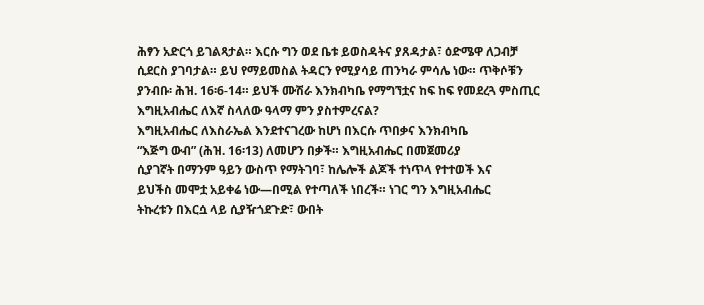ሕፃን አድርጎ ይገልጻታል። እርሱ ግን ወደ ቤቱ ይወስዳትና ያጸዳታል፣ ዕድሜዋ ለጋብቻ ሲደርስ ያገባታል። ይህ የማይመስል ትዳርን የሚያሳይ ጠንካራ ምሳሌ ነው። ጥቅሶቹን ያንብቡ፡ ሕዝ. 16፡6-14። ይህች ሙሽራ እንክብካቤ የማግኘቷና ከፍ ከፍ የመደረጓ ምስጢር እግዚአብሔር ለእኛ ስላለው ዓላማ ምን ያስተምረናል?
እግዚአብሔር ለእስራኤል እንደተናገረው ከሆነ በእርሱ ጥበቃና እንክብካቤ
“እጅግ ውብ” (ሕዝ. 16፡13) ለመሆን በቃች። እግዚአብሔር በመጀመሪያ
ሲያገኛት በማንም ዓይን ውስጥ የማትገባ፣ ከሌሎች ልጆች ተነጥላ የተተወች እና
ይህችስ መሞቷ አይቀሬ ነው—በሚል የተጣለች ነበረች። ነገር ግን እግዚአብሔር
ትኩረቱን በእርሷ ላይ ሲያዥጎደጉድ፣ ውበት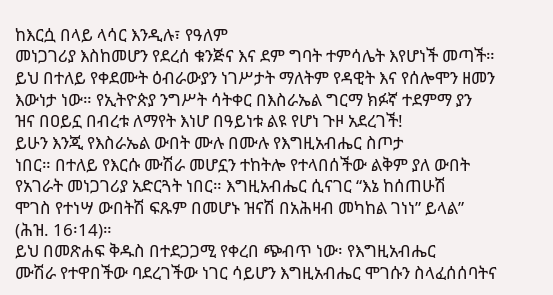ከእርሷ በላይ ላሳር እንዲሉ፣ የዓለም
መነጋገሪያ እስከመሆን የደረሰ ቁንጅና እና ደም ግባት ተምሳሌት እየሆነች መጣች።
ይህ በተለይ የቀደሙት ዕብራውያን ነገሥታት ማለትም የዳዊት እና የሰሎሞን ዘመን
እውነታ ነው። የኢትዮጵያ ንግሥት ሳትቀር በእስራኤል ግርማ ክፉኛ ተደምማ ያን
ዝና በዐይኗ በብረቱ ለማየት እነሆ በዓይነቱ ልዩ የሆነ ጉዞ አደረገች!
ይሁን እንጂ የእስራኤል ውበት ሙሉ በሙሉ የእግዚአብሔር ስጦታ
ነበር። በተለይ የእርሱ ሙሽራ መሆኗን ተከትሎ የተላበሰችው ልቅም ያለ ውበት
የአገራት መነጋገሪያ አድርጓት ነበር። እግዚአብሔር ሲናገር “እኔ ከሰጠሁሽ
ሞገስ የተነሣ ውበትሽ ፍጹም በመሆኑ ዝናሽ በአሕዛብ መካከል ገነነ” ይላል”
(ሕዝ. 16፡14)።
ይህ በመጽሐፍ ቅዱስ በተደጋጋሚ የቀረበ ጭብጥ ነው፡ የእግዚአብሔር
ሙሽራ የተዋበችው ባደረገችው ነገር ሳይሆን እግዚአብሔር ሞገሱን ስላፈሰሰባትና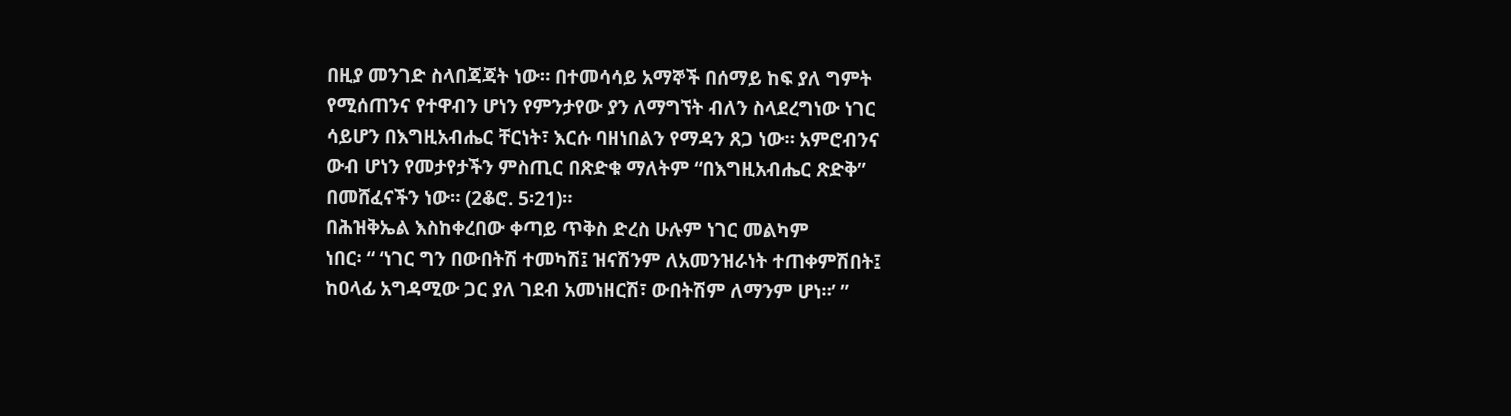በዚያ መንገድ ስላበጃጃት ነው። በተመሳሳይ አማኞች በሰማይ ከፍ ያለ ግምት
የሚሰጠንና የተዋብን ሆነን የምንታየው ያን ለማግኘት ብለን ስላደረግነው ነገር
ሳይሆን በእግዚአብሔር ቸርነት፣ እርሱ ባዘነበልን የማዳን ጸጋ ነው። አምሮብንና
ውብ ሆነን የመታየታችን ምስጢር በጽድቁ ማለትም “በእግዚአብሔር ጽድቅ”
በመሸፈናችን ነው። (2ቆሮ. 5፡21)።
በሕዝቅኤል እስከቀረበው ቀጣይ ጥቅስ ድረስ ሁሉም ነገር መልካም
ነበር፡ “ ‘ነገር ግን በውበትሽ ተመካሽ፤ ዝናሽንም ለአመንዝራነት ተጠቀምሽበት፤
ከዐላፊ አግዳሚው ጋር ያለ ገደብ አመነዘርሽ፣ ውበትሽም ለማንም ሆነ።’ ”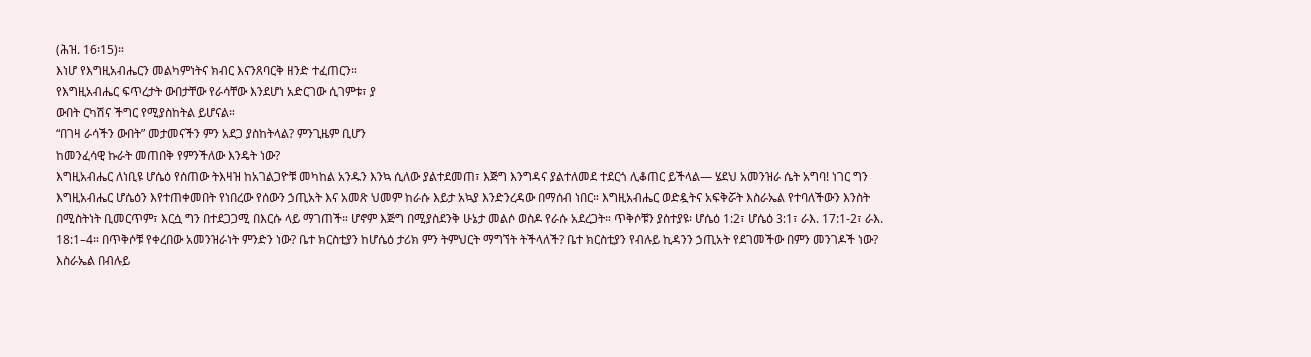(ሕዝ. 16፡15)።
እነሆ የእግዚአብሔርን መልካምነትና ክብር እናንጸባርቅ ዘንድ ተፈጠርን።
የእግዚአብሔር ፍጥረታት ውበታቸው የራሳቸው እንደሆነ አድርገው ሲገምቱ፣ ያ
ውበት ርካሽና ችግር የሚያስከትል ይሆናል።
“በገዛ ራሳችን ውበት” መታመናችን ምን አደጋ ያስከትላል? ምንጊዜም ቢሆን
ከመንፈሳዊ ኩራት መጠበቅ የምንችለው እንዴት ነው?
እግዚአብሔር ለነቢዩ ሆሴዕ የሰጠው ትእዛዝ ከአገልጋዮቹ መካከል አንዱን እንኳ ሲለው ያልተደመጠ፣ እጅግ እንግዳና ያልተለመደ ተደርጎ ሊቆጠር ይችላል— ሄደህ አመንዝራ ሴት አግባ! ነገር ግን እግዚአብሔር ሆሴዕን እየተጠቀመበት የነበረው የሰውን ኃጢአት እና አመጽ ህመም ከራሱ እይታ አኳያ እንድንረዳው በማሰብ ነበር። እግዚአብሔር ወድዷትና አፍቅሯት እስራኤል የተባለችውን እንስት በሚስትነት ቢመርጥም፣ እርሷ ግን በተደጋጋሚ በእርሱ ላይ ማገጠች። ሆኖም እጅግ በሚያስደንቅ ሁኔታ መልሶ ወስዶ የራሱ አደረጋት። ጥቅሶቹን ያስተያዩ፡ ሆሴዕ 1:2፣ ሆሴዕ 3:1፣ ራእ. 17:1-2፣ ራእ. 18:1–4። በጥቅሶቹ የቀረበው አመንዝራነት ምንድን ነው? ቤተ ክርስቲያን ከሆሴዕ ታሪክ ምን ትምህርት ማግኘት ትችላለች? ቤተ ክርስቲያን የብሉይ ኪዳንን ኃጢአት የደገመችው በምን መንገዶች ነው?
እስራኤል በብሉይ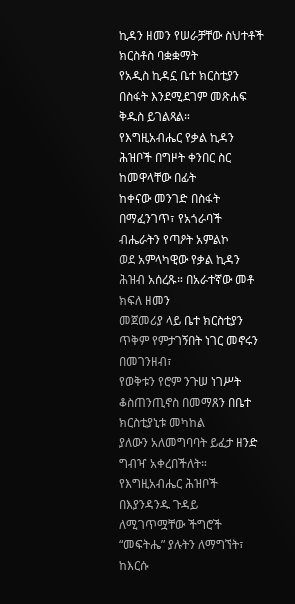ኪዳን ዘመን የሠራቻቸው ስህተቶች ክርስቶስ ባቋቋማት
የአዲስ ኪዳኗ ቤተ ክርስቲያን በስፋት እንደሚደገም መጽሐፍ ቅዱስ ይገልጻል።
የእግዚአብሔር የቃል ኪዳን ሕዝቦች በግዞት ቀንበር ስር ከመዋላቸው በፊት
ከቀናው መንገድ በስፋት በማፈንገጥ፣ የአጎራባች ብሔራትን የጣዖት አምልኮ
ወደ አምላካዊው የቃል ኪዳን ሕዝብ አሰረጹ። በአራተኛው መቶ ክፍለ ዘመን
መጀመሪያ ላይ ቤተ ክርስቲያን ጥቅም የምታገኝበት ነገር መኖሩን በመገንዘብ፣
የወቅቱን የሮም ንጉሠ ነገሥት ቆስጠንጢኖስ በመማጸን በቤተ ክርስቲያኒቱ መካከል
ያለውን አለመግባባት ይፈታ ዘንድ ግብዣ አቀረበችለት። የእግዚአብሔር ሕዝቦች
በእያንዳንዱ ጉዳይ ለሚገጥሟቸው ችግሮች “መፍትሔ” ያሉትን ለማግኘት፣ ከእርሱ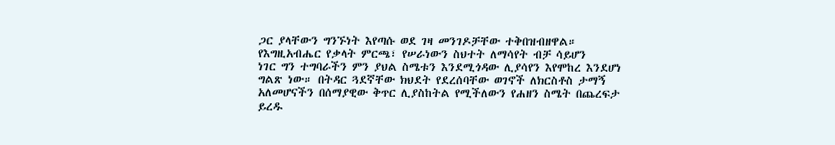ጋር ያላቸውን ግንኙነት እየጣሱ ወደ ገዛ መንገዶቻቸው ተቅበዝብዘዋል።
የእግዚአብሔር የቃላት ምርጫ፣ የሠራነውን ስህተት ለማሳየት ብቻ ሳይሆን
ነገር ግን ተግባራችን ምን ያህል ስሜቱን እንደሚጎዳው ሊያሳየን እየሞከረ እንደሆነ
ግልጽ ነው። በትዳር ጓደኛቸው ክህደት የደረሰባቸው ወገኖች ለክርስቶስ ታማኝ
አለመሆናችን በሰማያዊው ቅጥር ሊያስከትል የሚችለውን የሐዘን ስሜት በጨረፍታ
ይረዱ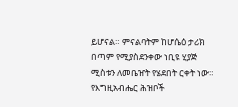ይሆናል። ምናልባትም ከሆሴዕ ታሪክ በጣም የሚያስደንቀው ነቢዩ ሂያጅ
ሚስቱን ለመቤዠት የሄደበት ርቀት ነው።
የእግዚአብሔር ሕዝቦች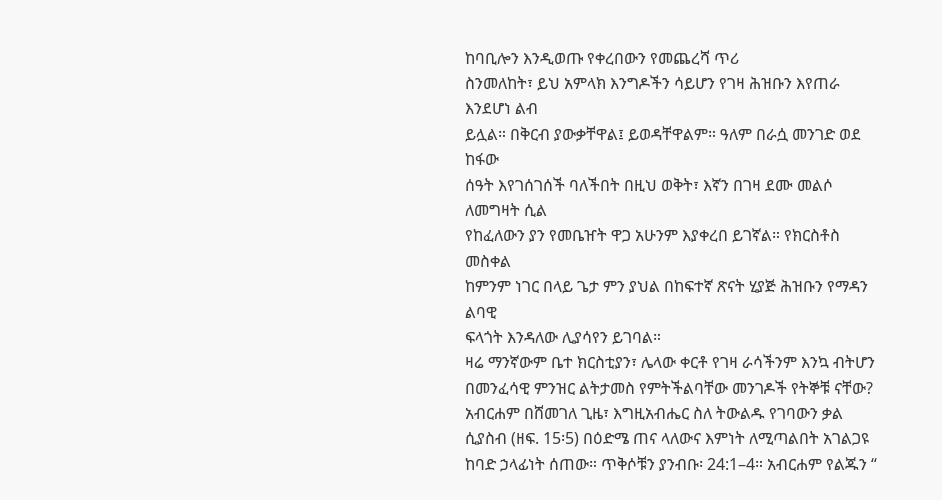ከባቢሎን እንዲወጡ የቀረበውን የመጨረሻ ጥሪ
ስንመለከት፣ ይህ አምላክ እንግዶችን ሳይሆን የገዛ ሕዝቡን እየጠራ እንደሆነ ልብ
ይሏል። በቅርብ ያውቃቸዋል፤ ይወዳቸዋልም። ዓለም በራሷ መንገድ ወደ ከፋው
ሰዓት እየገሰገሰች ባለችበት በዚህ ወቅት፣ እኛን በገዛ ደሙ መልሶ ለመግዛት ሲል
የከፈለውን ያን የመቤዠት ዋጋ አሁንም እያቀረበ ይገኛል። የክርስቶስ መስቀል
ከምንም ነገር በላይ ጌታ ምን ያህል በከፍተኛ ጽናት ሂያጅ ሕዝቡን የማዳን ልባዊ
ፍላጎት እንዳለው ሊያሳየን ይገባል።
ዛሬ ማንኛውም ቤተ ክርስቲያን፣ ሌላው ቀርቶ የገዛ ራሳችንም እንኳ ብትሆን
በመንፈሳዊ ምንዝር ልትታመስ የምትችልባቸው መንገዶች የትኞቹ ናቸው?
አብርሐም በሸመገለ ጊዜ፣ እግዚአብሔር ስለ ትውልዱ የገባውን ቃል ሲያስብ (ዘፍ. 15፡5) በዕድሜ ጠና ላለውና እምነት ለሚጣልበት አገልጋዩ ከባድ ኃላፊነት ሰጠው። ጥቅሶቹን ያንብቡ፡ 24:1–4። አብርሐም የልጁን “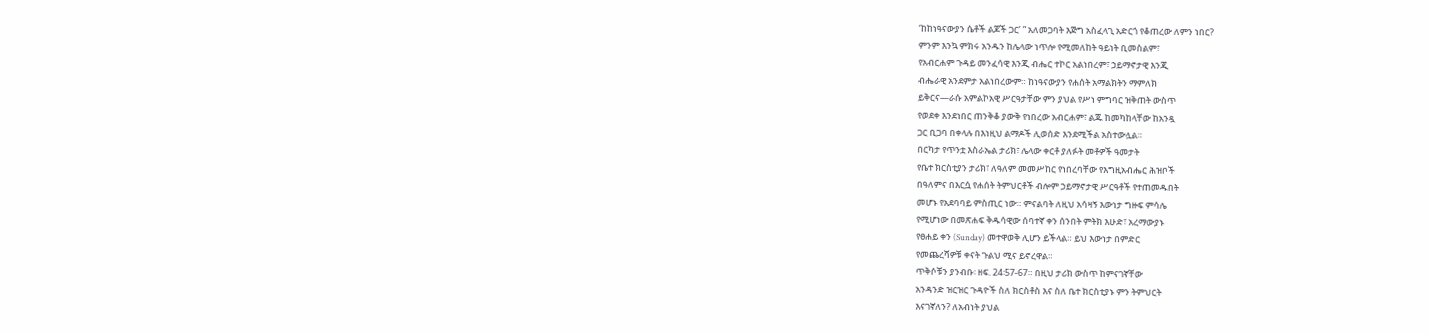‘ከከነዓናውያን ሴቶች ልጆች ጋር’ ” አለመጋባት እጅግ አስፈላጊ አድርጎ የቆጠረው ለምን ነበር?
ምንም እንኳ ምክሩ አንዱን ከሌላው ነጥሎ የሚመለከት ዓይነት ቢመስልም፣
የአብርሐም ጉዳይ መንፈሳዊ እንጂ ብሔር ተኮር አልነበረም፣ ኃይማኖታዊ እንጂ
ብሔራዊ አንደምታ አልነበረውም። ከነዓናውያን የሐሰት አማልክትን ማምለክ
ይቅርና—ራሱ አምልኮአዊ ሥርዓታቸው ምን ያህል የሥነ ምግባር ዝቅጠት ውስጥ
የወደቀ እንደነበር ጠንቅቆ ያውቅ የነበረው አብርሐም፣ ልጁ ከመካከላቸው ከአንዷ
ጋር ቢጋባ በቀላሉ በእነዚህ ልማዶች ሊወሰድ እንደሚችል አስተውሏል።
በርካታ የጥንቷ እስራኤል ታሪክ፣ ሌላው ቀርቶ ያለፉት መቶዎች ዓመታት
የቤተ ክርስቲያን ታሪክ፣ ለዓለም መመሥከር የነበረባቸው የእግዚአብሔር ሕዝቦች
በዓለምና በእርሷ የሐሰት ትምህርቶች ብሎም ኃይማኖታዊ ሥርዓቶች የተጠመዱበት
መሆኑ የአደባባይ ምስጢር ነው። ምናልባት ለዚህ አሳዛኝ እውነታ ግዙፍ ምሳሌ
የሚሆነው በመጽሐፍ ቅዱሳዊው ሰባተኛ ቀን ሰንበት ምትክ እሁድ፣ አረማውያኑ
የፀሐይ ቀን (Sunday) መተዋወቅ ሊሆን ይችላል። ይህ እውነታ በምድር
የመጨረሻዎቹ ቀናት ጉልህ ሚና ይኖረዋል።
ጥቅሶቹን ያንብቡ፡ ዘፍ. 24፡57-67። በዚህ ታሪክ ውስጥ ከምናገኛቸው
አንዳንድ ዝርዝር ጉዳዮች ስለ ክርስቶስ እና ስለ ቤተ ክርስቲያኑ ምን ትምህርት
እናገኛለን? ለአብነት ያህል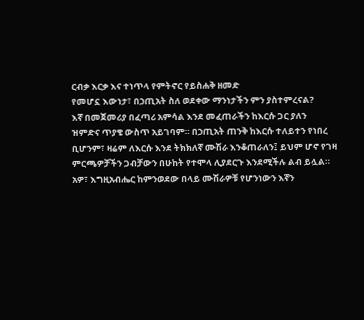ርብቃ እርቃ እና ተነጥላ የምትኖር የይስሐቅ ዘመድ
የመሆኗ እውነታ፣ በኃጢአት ስለ ወደቀው ማንነታችን ምን ያስተምረናል?
እኛ በመጀመሪያ በፈጣሪ አምሳል እንደ መፈጠራችን ከእርሱ ጋር ያለን
ዝምድና ጥያቄ ውስጥ አይገባም። በኃጢአት ጠንቅ ከእርሱ ተለይተን የነበረ
ቢሆንም፣ ዛሬም ለእርሱ እንደ ትክክለኛ ሙሽራ እንቆጠራለን፤ ይህም ሆኖ የገዛ
ምርጫዎቻችን ጋብቻውን በሁከት የተሞላ ሊያደርጉ እንደሚችሉ ልብ ይሏል።
አዎ፣ እግዚአብሔር ከምንወደው በላይ ሙሽራዎቹ የሆንነውን እኛን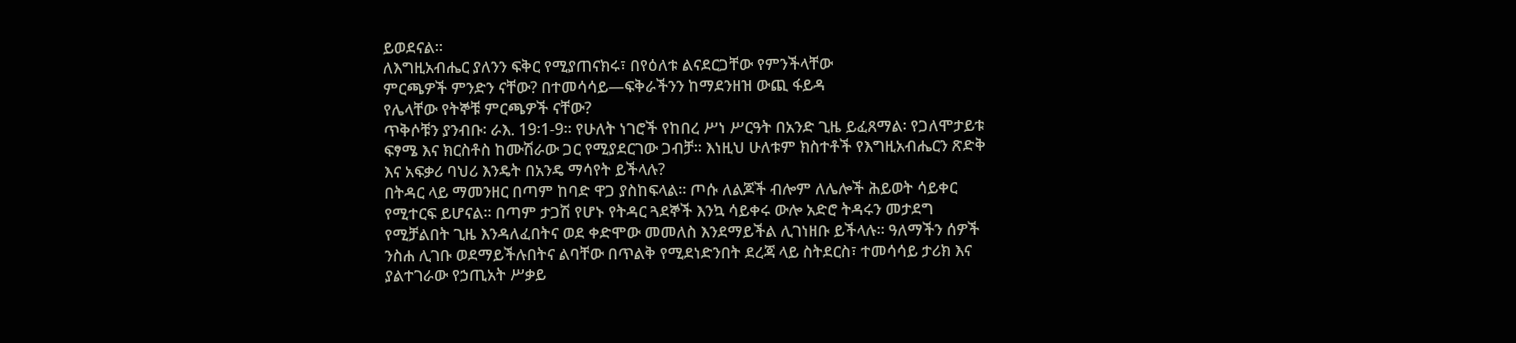ይወደናል።
ለእግዚአብሔር ያለንን ፍቅር የሚያጠናክሩ፣ በየዕለቱ ልናደርጋቸው የምንችላቸው
ምርጫዎች ምንድን ናቸው? በተመሳሳይ—ፍቅራችንን ከማደንዘዝ ውጪ ፋይዳ
የሌላቸው የትኞቹ ምርጫዎች ናቸው?
ጥቅሶቹን ያንብቡ፡ ራእ. 19፡1-9። የሁለት ነገሮች የከበረ ሥነ ሥርዓት በአንድ ጊዜ ይፈጸማል፡ የጋለሞታይቱ ፍፃሜ እና ክርስቶስ ከሙሽራው ጋር የሚያደርገው ጋብቻ። እነዚህ ሁለቱም ክስተቶች የእግዚአብሔርን ጽድቅ እና አፍቃሪ ባህሪ እንዴት በአንዴ ማሳየት ይችላሉ?
በትዳር ላይ ማመንዘር በጣም ከባድ ዋጋ ያስከፍላል። ጦሱ ለልጆች ብሎም ለሌሎች ሕይወት ሳይቀር የሚተርፍ ይሆናል። በጣም ታጋሽ የሆኑ የትዳር ጓደኞች እንኳ ሳይቀሩ ውሎ አድሮ ትዳሩን መታደግ የሚቻልበት ጊዜ እንዳለፈበትና ወደ ቀድሞው መመለስ እንደማይችል ሊገነዘቡ ይችላሉ። ዓለማችን ሰዎች ንስሐ ሊገቡ ወደማይችሉበትና ልባቸው በጥልቅ የሚደነድንበት ደረጃ ላይ ስትደርስ፣ ተመሳሳይ ታሪክ እና ያልተገራው የኃጢአት ሥቃይ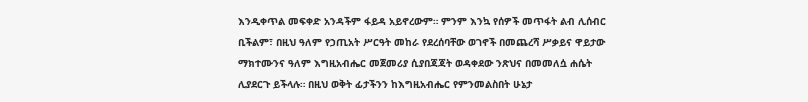እንዲቀጥል መፍቀድ አንዳችም ፋይዳ አይኖረውም። ምንም እንኳ የሰዎች መጥፋት ልብ ሊሰብር ቢችልም፣ በዚህ ዓለም የኃጢአት ሥርዓት መከራ የደረሰባቸው ወገኖች በመጨረሻ ሥቃይና ዋይታው ማክተሙንና ዓለም እግዚአብሔር መጀመሪያ ሲያበጃጃት ወዳቀደው ንጽህና በመመለሷ ሐሴት ሊያደርጉ ይችላሉ። በዚህ ወቅት ፊታችንን ከእግዚአብሔር የምንመልስበት ሁኔታ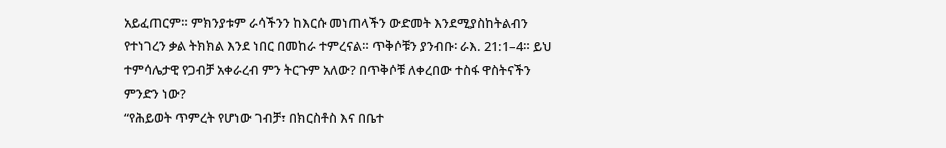አይፈጠርም። ምክንያቱም ራሳችንን ከእርሱ መነጠላችን ውድመት እንደሚያስከትልብን የተነገረን ቃል ትክክል እንደ ነበር በመከራ ተምረናል። ጥቅሶቹን ያንብቡ፡ ራእ. 21:1–4። ይህ ተምሳሌታዊ የጋብቻ አቀራረብ ምን ትርጉም አለው? በጥቅሶቹ ለቀረበው ተስፋ ዋስትናችን ምንድን ነው?
“የሕይወት ጥምረት የሆነው ገብቻ፣ በክርስቶስ እና በቤተ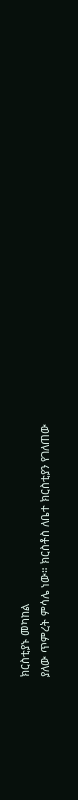ክርስቲያኑ መካከል
ያለው ጥምረት ምሳሌ ነው። ክርስቶስ ለቤተ ክርስቲያን የገለጠው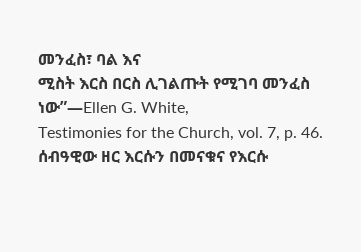መንፈስ፣ ባል እና
ሚስት እርስ በርስ ሊገልጡት የሚገባ መንፈስ ነው”—Ellen G. White,
Testimonies for the Church, vol. 7, p. 46.
ሰብዓዊው ዘር እርሱን በመናቁና የእርሱ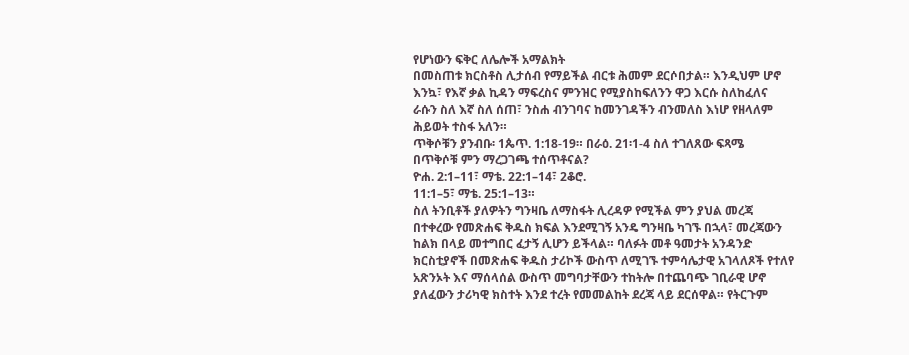የሆነውን ፍቅር ለሌሎች አማልክት
በመስጠቱ ክርስቶስ ሊታሰብ የማይችል ብርቱ ሕመም ደርሶበታል። እንዲህም ሆኖ
እንኳ፣ የእኛ ቃል ኪዳን ማፍረስና ምንዝር የሚያስከፍለንን ዋጋ እርሱ ስለከፈለና
ራሱን ስለ እኛ ስለ ሰጠ፣ ንስሐ ብንገባና ከመንገዳችን ብንመለስ እነሆ የዘላለም
ሕይወት ተስፋ አለን።
ጥቅሶቹን ያንብቡ፡ 1ጴጥ. 1:18-19። በራዕ. 21፡1-4 ስለ ተገለጸው ፍጻሜ
በጥቅሶቹ ምን ማረጋገጫ ተሰጥቶናል?
ዮሐ. 2:1–11፣ ማቴ. 22:1–14፣ 2ቆሮ.
11:1–5፣ ማቴ. 25:1–13።
ስለ ትንቢቶች ያለዎትን ግንዛቤ ለማስፋት ሊረዳዎ የሚችል ምን ያህል መረጃ
በተቀረው የመጽሐፍ ቅዱስ ክፍል እንደሚገኝ አንዴ ግንዛቤ ካገኙ በኋላ፣ መረጃውን
ከልክ በላይ መተግበር ፈታኝ ሊሆን ይችላል። ባለፉት መቶ ዓመታት አንዳንድ
ክርስቲያኖች በመጽሐፍ ቅዱስ ታሪኮች ውስጥ ለሚገኙ ተምሳሌታዊ አገላለጾች የተለየ
አጽንኦት እና ማሰላሰል ውስጥ መግባታቸውን ተከትሎ በተጨባጭ ገቢራዊ ሆኖ
ያለፈውን ታሪካዊ ክስተት እንደ ተረት የመመልከት ደረጃ ላይ ደርሰዋል። የትርጉም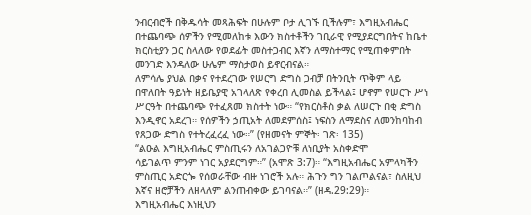ንብርብሮች በቅዱሳት መጻሕፍት በሁሉም ቦታ ሊገኙ ቢችሉም፣ እግዚአብሔር
በተጨባጭ ሰዎችን የሚመለከቱ እውን ክስተቶችን ገቢራዊ የሚያደርግበትና ከቤተ
ክርስቲያን ጋር ስላለው የወደፊት መስተጋብር እኛን ለማስተማር የሚጠቀምበት
መንገድ እንዳለው ሁሌም ማስታወስ ይኖርብናል።
ለምሳሌ ያህል በቃና የተደረገው የሠርግ ድግስ ጋብቻ በትንቢት ጥቅም ላይ
በዋለበት ዓይነት ዘይቤያዊ አገላለጽ የቀረበ ሊመስል ይችላል፤ ሆኖም የሠርጉ ሥነ
ሥርዓት በተጨባጭ የተፈጸመ ክስተት ነው። “የክርስቶስ ቃል ለሠርጉ በቂ ድግስ
እንዲኖር አደረገ። የሰዎችን ኃጢአት ለመደምሰስ፤ ነፍስን ለማደስና ለመንከባከብ
የጸጋው ድግስ የተትረፈረፈ ነው።” (የዘመናት ምኞት፡ ገጽ፡ 135)
“ልዑል እግዚአብሔር ምስጢሩን ለአገልጋዮቹ ለነቢያት አስቀድሞ
ሳይገልጥ ምንም ነገር አያደርግም።” (አሞጽ 3:7)። “እግዚአብሔር አምላካችን
ምስጢር አድርጐ የሰወራቸው ብዙ ነገሮች አሉ። ሕጉን ግን ገልጦልናል፣ ስለዚህ
እኛና ዘሮቻችን ለዘላለም ልንጠብቀው ይገባናል።” (ዘዳ.29:29)።
እግዚአብሔር እነዚህን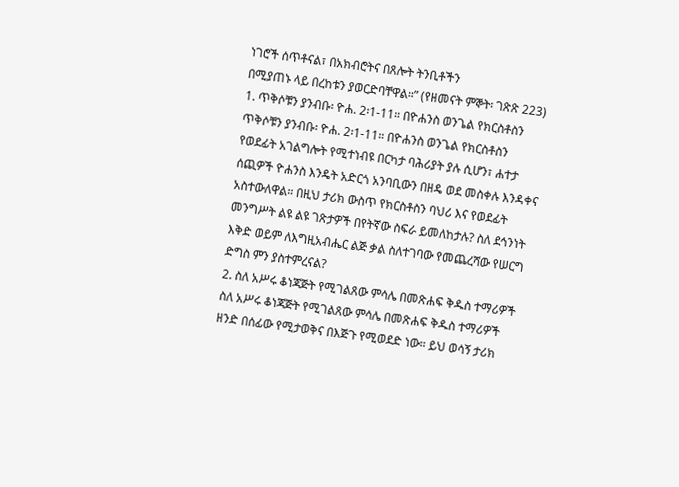ነገሮች ሰጥቶናል፣ በአክብሮትና በጸሎት ትንቢቶችን
በሚያጠኑ ላይ በረከቱን ያወርድባቸዋል።” (የዘመናት ምኞት፡ ገጽጽ 223)
1. ጥቅሶቹን ያንብቡ፡ ዮሐ. 2፡1-11። በዮሐንስ ወንጌል የክርስቶስን
ጥቅሶቹን ያንብቡ፡ ዮሐ. 2፡1-11። በዮሐንስ ወንጌል የክርስቶስን
የወደፊት አገልግሎት የሚተነብዩ በርካታ ባሕሪያት ያሉ ሲሆን፣ ሐተታ
ሰጪዎች ዮሐንስ እንዴት አድርጎ አንባቢውን በዘዴ ወደ መስቀሉ እንዳቀና
አስተውለዋል። በዚህ ታሪክ ውስጥ የክርስቶስን ባህሪ እና የወደፊት
መንግሥት ልዩ ልዩ ገጽታዎች በየትኛው ስፍራ ይመለከታሉ? ስለ ደኅንነት
እቅድ ወይም ለእግዚአብሔር ልጅ ቃል ስለተገባው የመጨረሻው የሠርግ
ድግስ ምን ያስተምረናል?
2. ስለ አሥሩ ቆነጃጅት የሚገልጸው ምሳሌ በመጽሐፍ ቅዱስ ተማሪዎች
ስለ አሥሩ ቆነጃጅት የሚገልጸው ምሳሌ በመጽሐፍ ቅዱስ ተማሪዎች
ዘንድ በሰፊው የሚታወቅና በእጅጉ የሚወደድ ነው። ይህ ወሳኝ ታሪክ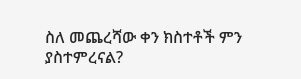ስለ መጨረሻው ቀን ክስተቶች ምን ያስተምረናል?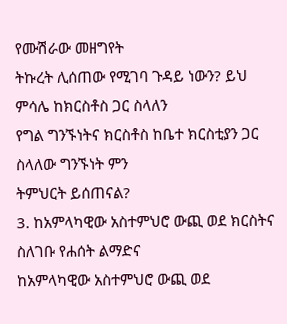የሙሽራው መዘግየት
ትኩረት ሊሰጠው የሚገባ ጉዳይ ነውን? ይህ ምሳሌ ከክርስቶስ ጋር ስላለን
የግል ግንኙነትና ክርስቶስ ከቤተ ክርስቲያን ጋር ስላለው ግንኙነት ምን
ትምህርት ይሰጠናል?
3. ከአምላካዊው አስተምህሮ ውጪ ወደ ክርስትና ስለገቡ የሐሰት ልማድና
ከአምላካዊው አስተምህሮ ውጪ ወደ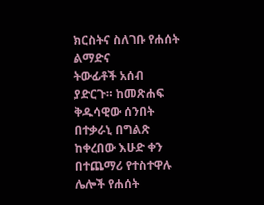ክርስትና ስለገቡ የሐሰት ልማድና
ትውፊቶች አሰብ ያድርጉ። ከመጽሐፍ ቅዱሳዊው ሰንበት በተቃራኒ በግልጽ
ከቀረበው እሁድ ቀን በተጨማሪ የተስተዋሉ ሌሎች የሐሰት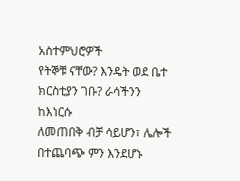አስተምህሮዎች
የትኞቹ ናቸው? እንዴት ወደ ቤተ ክርስቲያን ገቡ? ራሳችንን ከእነርሱ
ለመጠበቅ ብቻ ሳይሆን፣ ሌሎች በተጨባጭ ምን እንደሆኑ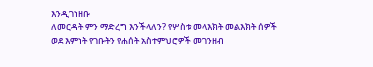እንዲገነዘቡ
ለመርዳት ምን ማድረግ እንችላለን? የሦስቱ መላእክት መልእክት ሰዎች
ወደ እምነት የገቡትን የሐሰት አስተምህሮዎች መገንዘብ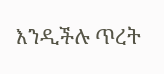እንዲችሉ ጥረት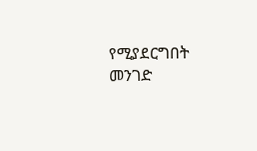የሚያደርግበት መንገድ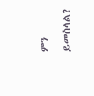ምን ይመስላል?